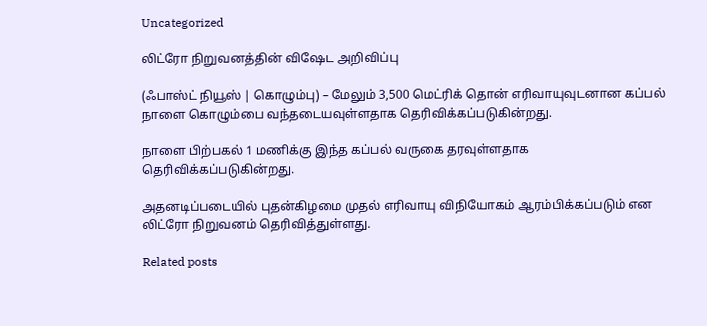Uncategorized

லிட்ரோ நிறுவனத்தின் விஷேட அறிவிப்பு

(ஃபாஸ்ட் நியூஸ் | கொழும்பு) – மேலும் 3,500 மெட்ரிக் தொன் எரிவாயுவுடனான கப்பல் நாளை கொழும்பை வந்தடையவுள்ளதாக தெரிவிக்கப்படுகின்றது.

நாளை பிற்பகல் 1 மணிக்கு இந்த கப்பல் வருகை தரவுள்ளதாக தெரிவிக்கப்படுகின்றது.

அதனடிப்படையில் புதன்கிழமை முதல் எரிவாயு விநியோகம் ஆரம்பிக்கப்படும் என லிட்ரோ நிறுவனம் தெரிவித்துள்ளது.

Related posts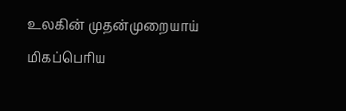உலகின் முதன்முறையாய் மிகப்பெரிய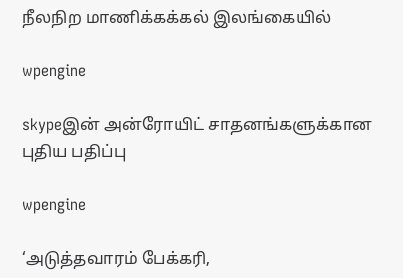நீலநிற மாணிக்கக்கல் இலங்கையில்

wpengine

skypeஇன் அன்ரோயிட் சாதனங்களுக்கான புதிய பதிப்பு

wpengine

‘அடுத்தவாரம் பேக்கரி,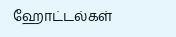ஹோட்டல்கள்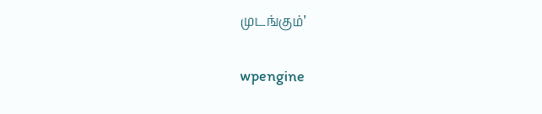முடங்கும்’

wpengine